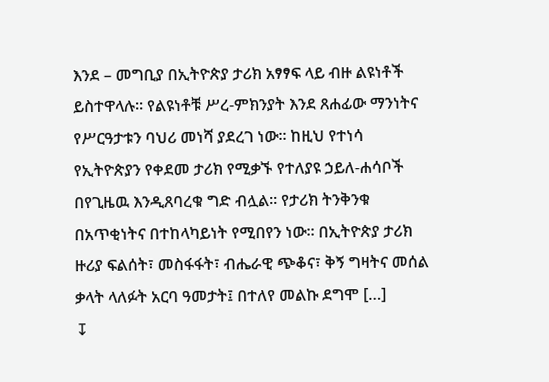እንደ – መግቢያ በኢትዮጵያ ታሪክ አፃፃፍ ላይ ብዙ ልዩነቶች ይስተዋላሉ፡፡ የልዩነቶቹ ሥረ-ምክንያት እንደ ጸሐፊው ማንነትና የሥርዓታቱን ባህሪ መነሻ ያደረገ ነው፡፡ ከዚህ የተነሳ የኢትዮጵያን የቀደመ ታሪክ የሚቃኙ የተለያዩ ኃይለ-ሐሳቦች በየጊዜዉ እንዲጸባረቁ ግድ ብሏል፡፡ የታሪክ ትንቅንቁ በአጥቂነትና በተከላካይነት የሚበየን ነው፡፡ በኢትዮጵያ ታሪክ ዙሪያ ፍልሰት፣ መስፋፋት፣ ብሔራዊ ጭቆና፣ ቅኝ ግዛትና መሰል ቃላት ላለፉት አርባ ዓመታት፤ በተለየ መልኩ ደግሞ […]
↧